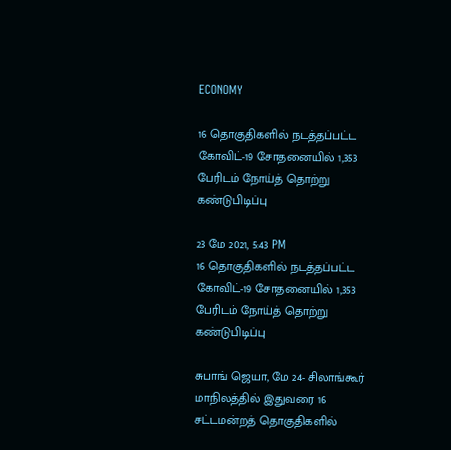ECONOMY

16 தொகுதிகளில் நடத்தப்பட்ட கோவிட்-19 சோதனையில் 1,353 பேரிடம் நோய்த் தொற்று கண்டுபிடிப்பு

23 மே 2021, 5:43 PM
16 தொகுதிகளில் நடத்தப்பட்ட கோவிட்-19 சோதனையில் 1,353 பேரிடம் நோய்த் தொற்று கண்டுபிடிப்பு

சுபாங் ஜெயா, மே 24- சிலாங்கூர் மாநிலத்தில் இதுவரை 16 சட்டமன்றத் தொகுதிகளில்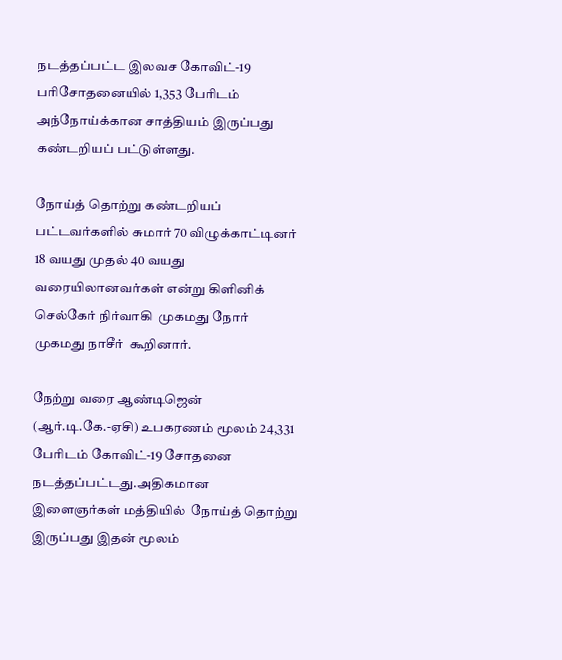நடத்தப்பட்ட இலவச கோவிட்-19 பரிசோதனையில் 1,353 பேரிடம் அந்நோய்க்கான சாத்தியம் இருப்பது கண்டறியப் பட்டுள்ளது.

நோய்த் தொற்று கண்டறியப் பட்டவர்களில் சுமார் 70 விழுக்காட்டினர் 18 வயது முதல் 40 வயது வரையிலானவர்கள் என்று கிளினிக் செல்கேர் நிர்வாகி  முகமது நோர் முகமது நாசீர்  கூறினார்.

நேற்று வரை ஆண்டிஜென் (ஆர்.டி.கே.-ஏசி) உபகரணம் மூலம் 24,331 பேரிடம் கோவிட்-19 சோதனை நடத்தப்பட்டது.அதிகமான இளைஞர்கள் மத்தியில்  நோய்த் தொற்று இருப்பது இதன் மூலம்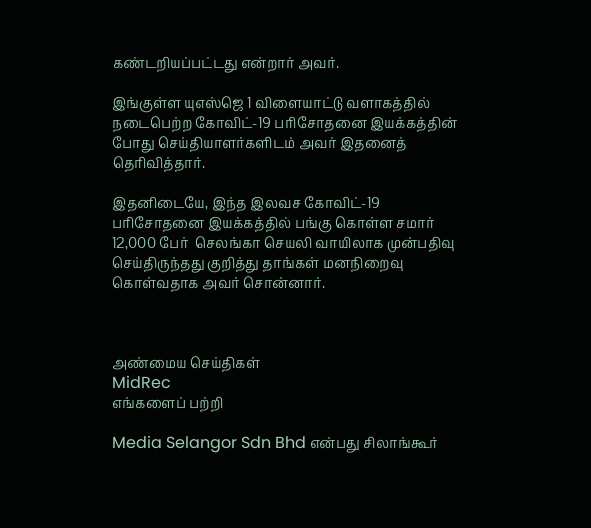கண்டறியப்பட்டது என்றார் அவர்.

இங்குள்ள யுஎஸ்ஜெ 1 விளையாட்டு வளாகத்தில்  நடைபெற்ற கோவிட்-19 பரிசோதனை இயக்கத்தின் போது செய்தியாளர்களிடம் அவர் இதனைத் தெரிவித்தார்.

இதனிடையே, இந்த இலவச கோவிட்-19 பரிசோதனை இயக்கத்தில் பங்கு கொள்ள சமார் 12,000 பேர்  செலங்கா செயலி வாயிலாக முன்பதிவு செய்திருந்தது குறித்து தாங்கள் மனநிறைவு கொள்வதாக அவர் சொன்னார்.



அண்மைய செய்திகள்
MidRec
எங்களைப் பற்றி

Media Selangor Sdn Bhd என்பது சிலாங்கூர்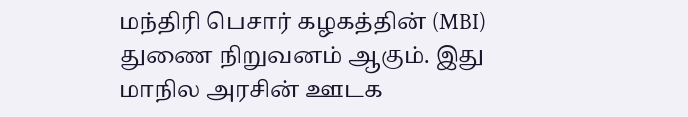மந்திரி பெசார் கழகத்தின் (MBI) துணை நிறுவனம் ஆகும். இது மாநில அரசின் ஊடக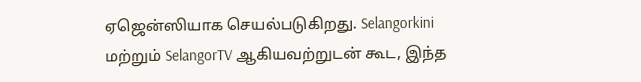ஏஜென்ஸியாக செயல்படுகிறது. Selangorkini மற்றும் SelangorTV ஆகியவற்றுடன் கூட, இந்த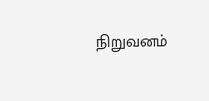நிறுவனம்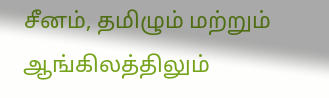சீனம், தமிழும் மற்றும் ஆங்கிலத்திலும்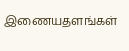இணையதளங்கள்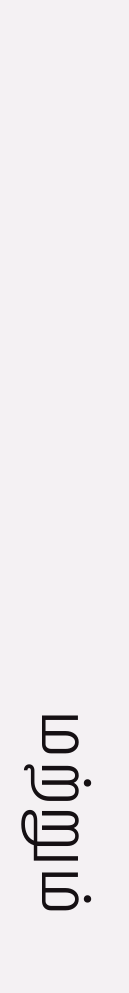மற்றும்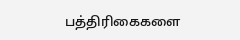பத்திரிகைகளை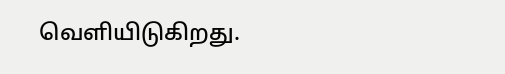வெளியிடுகிறது.